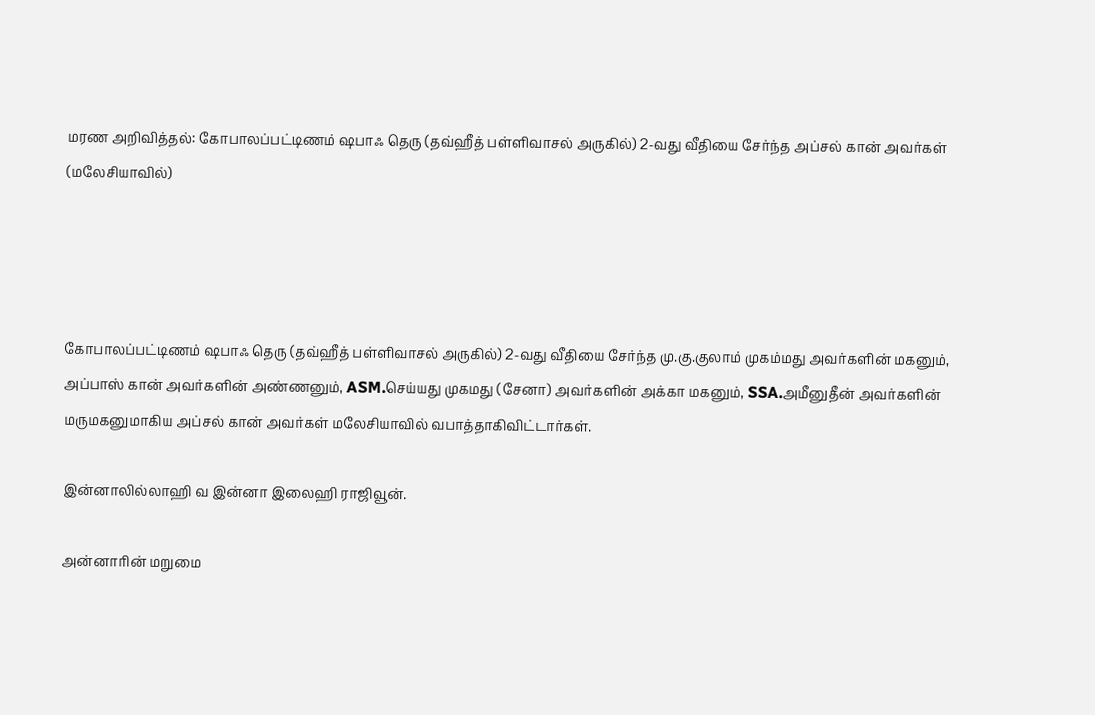மரண அறிவித்தல்: கோபாலப்பட்டிணம் ஷபாஃ தெரு (தவ்ஹீத் பள்ளிவாசல் அருகில்) 2-வது‌‌ வீதியை சேர்ந்த அப்சல் கான் அவர்கள் (மலேசியாவில்)




கோபாலப்பட்டிணம் ஷபாஃ தெரு (தவ்ஹீத் பள்ளிவாசல் அருகில்) 2-வது‌‌ வீதியை சேர்ந்த மு.கு.குலாம் முகம்மது அவர்களின் மகனும், அப்பாஸ் கான் அவர்களின் அண்ணனும், ASM.செய்யது முகமது (சேனா) அவர்களின் அக்கா மகனும், SSA.அமீனுதீன் அவர்களின் மருமகனுமாகிய அப்சல் கான் அவர்கள் மலேசியாவில் வபாத்தாகிவிட்டார்கள்.

இன்னாலில்லாஹி வ இன்னா இலைஹி ராஜிவூன்.

அன்னாரின் மறுமை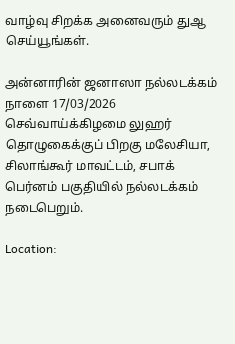வாழ்வு சிறக்க அனைவரும் துஆ செய்யூங்கள்.

அன்னாரின் ஜனாஸா நல்லடக்கம் நாளை 17/03/2026 செவ்வாய்க்கிழமை லுஹர் தொழுகைக்குப் பிறகு மலேசியா, சிலாங்கூர் மாவட்டம், சபாக் பெர்னம் பகுதியில் நல்லடக்கம் நடைபெறும்.

Location: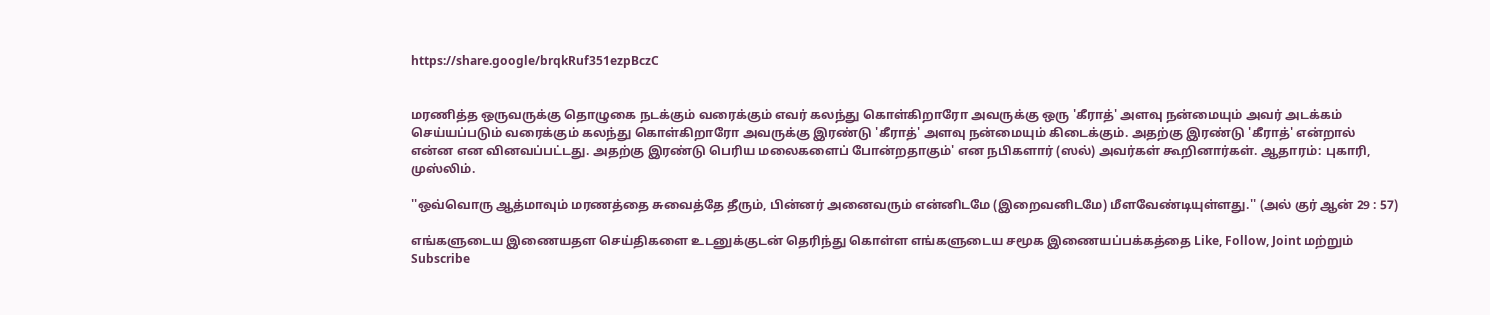https://share.google/brqkRuf351ezpBczC


மரணித்த ஒருவருக்கு தொழுகை நடக்கும் வரைக்கும் எவர் கலந்து கொள்கிறாரோ அவருக்கு ஒரு 'கீராத்' அளவு நன்மையும் அவர் அடக்கம் செய்யப்படும் வரைக்கும் கலந்து கொள்கிறாரோ அவருக்கு இரண்டு 'கீராத்' அளவு நன்மையும் கிடைக்கும். அதற்கு இரண்டு 'கீராத்' என்றால் என்ன என வினவப்பட்டது. அதற்கு இரண்டு பெரிய மலைகளைப் போன்றதாகும்' என நபிகளார் (ஸல்) அவர்கள் கூறினார்கள். ஆதாரம்: புகாரி, முஸ்லிம்.

''ஒவ்வொரு ஆத்மாவும் மரணத்தை சுவைத்தே தீரும், பின்னர் அனைவரும் என்னிடமே (இறைவனிடமே) மீளவேண்டியுள்ளது.'' (அல் குர் ஆன் 29 : 57)

எங்களுடைய இணையதள செய்திகளை உடனுக்குடன் தெரிந்து கொள்ள எங்களுடைய சமூக இணையப்பக்கத்தை Like, Follow, Joint மற்றும் Subscribe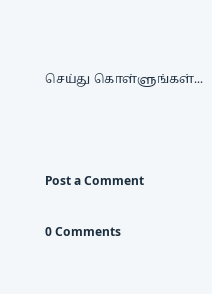செய்து கொள்ளுங்கள்...



Post a Comment

0 Comments